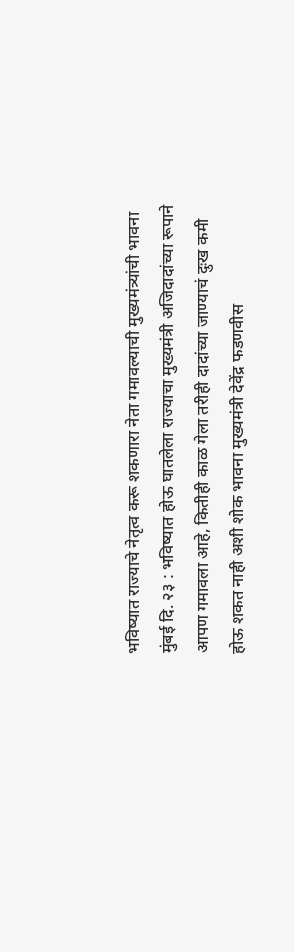भविष्यात राज्याचे नेतृत्व करू शकणारा नेता गमावल्याची मुख्यमंत्र्यांची भावना
मुंबई दि. २३ : भविष्यात होऊ घातलेला राज्याचा मुख्यमंत्री अजिदादांच्या रूपाने आपण गमावला आहे, कितीही काळ गेला तरीही दादांच्या जाण्याचं दुःख कमी होऊ शकत नाही अशी शोक भावना मुख्यमंत्री देवेंद्र फडणवीस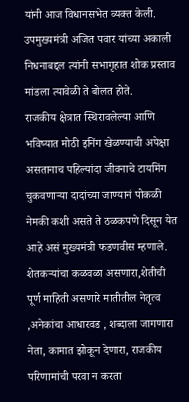यांनी आज विधानसभेत व्यक्त केली. उपमुख्यमंत्री अजित पवार यांच्या अकाली निधनाबद्दल त्यांनी सभागृहात शोक प्रस्ताव मांडला त्यावेळी ते बोलत होते.
राजकीय क्षेत्रात स्थिरावलेल्या आणि भविष्यात मोठी इनिंग खेळण्याची अपेक्षा असतानाच पहिल्यांदा जीवनाचे टायमिंग चुकवणाऱ्या दादांच्या जाण्यानं पोकळी नेमकी कशी असते ते ठळकपणे दिसून येत आहे असं मुख्यमंत्री फडणवीस म्हणाले.
शेतकऱ्यांचा कळवळा असणारा,शेतीची पूर्ण माहिती असणारे मातीतील नेतृत्व ,अनेकांचा आधारवड , शब्दाला जागणारा नेता, कामात झोकून देणारा, राजकीय परिणामांची परवा न करता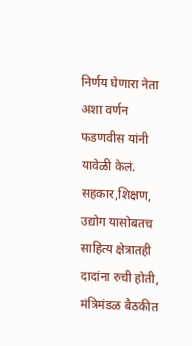निर्णय घेणारा नेता अशा वर्णन फडणवीस यांनी यावेळी केलं.
सहकार,शिक्षण, उद्योग यासोबतच साहित्य क्षेत्रातही दादांना रुची होती, मंत्रिमंडळ बैठकीत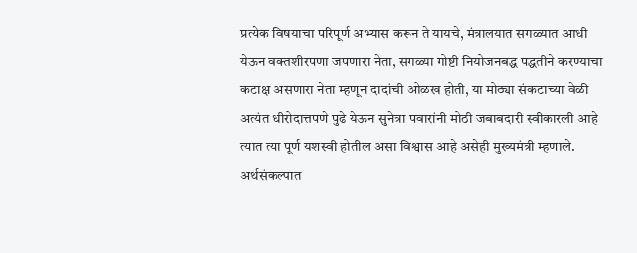प्रत्येक विषयाचा परिपूर्ण अभ्यास करून ते यायचे, मंत्रालयात सगळ्यात आधी येऊन वक्तशीरपणा जपणारा नेता, सगळ्या गोष्टी नियोजनबद्ध पद्धतीने करण्याचा कटाक्ष असणारा नेता म्हणून दादांची ओळख होती, या मोठ्या संकटाच्या वेळी अत्यंत धीरोदात्तपणे पुढे येऊन सुनेत्रा पवारांनी मोठी जबाबदारी स्वीकारली आहे त्यात त्या पूर्ण यशस्वी होतील असा विश्वास आहे असेही मुख्यमंत्री म्हणाले.
अर्थसंकल्पात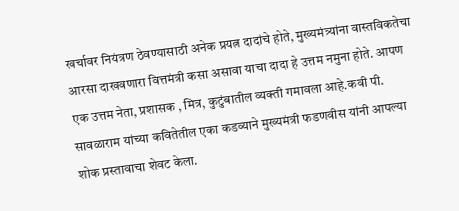खर्चावर नियंत्रण ठेवण्यासाठी अनेक प्रयत्न दादांचे होते, मुख्यमंत्र्यांना वास्तविकतेचा आरसा दाखवणारा वित्तमंत्री कसा असावा याचा दादा हे उत्तम नमुना होते. आपण एक उत्तम नेता, प्रशासक , मित्र, कुटुंबातील व्यक्ती गमावला आहे.कवी पी. सावळाराम यांच्या कवितेतील एका कडव्याने मुख्यमंत्री फडणवीस यांनी आपल्या शोक प्रस्तावाचा शेवट केला.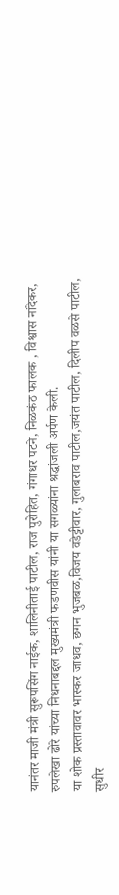यानंतर माजी मंत्री सुरूपसिंग नाईक, शालिनीताई पाटील, राज पुरोहित, गंगाधर पटने, निळकंठ फालक , विश्वास नांदेकर, रुपलेखा ढोरे यांच्या निधनाबद्दल मुख्यमंत्री फडणवीस यांनी या सगळ्यांना श्रद्धांजली अर्पण केली.
या शोक प्रस्तावावर भास्कर जाधव, छगन भुजबळ,विजय वडेट्टीवार, गुलाबराव पाटील,जयंत पाटील, दिलीप वळसे पाटील, सुधीर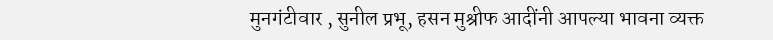मुनगंटीवार , सुनील प्रभू, हसन मुश्रीफ आदींनी आपल्या भावना व्यक्त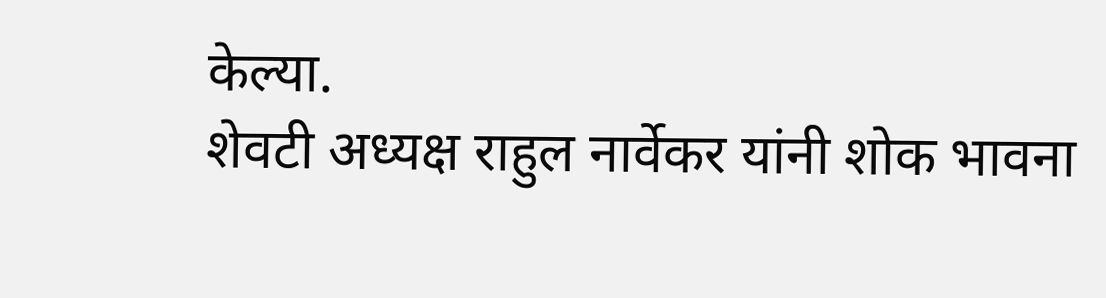केल्या.
शेवटी अध्यक्ष राहुल नार्वेकर यांनी शोक भावना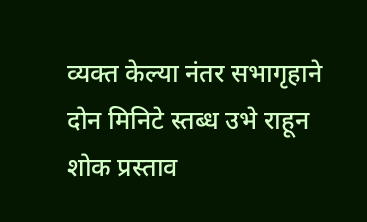व्यक्त केल्या नंतर सभागृहाने दोन मिनिटे स्तब्ध उभे राहून शोक प्रस्ताव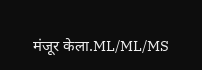मंजूर केला.ML/ML/MS